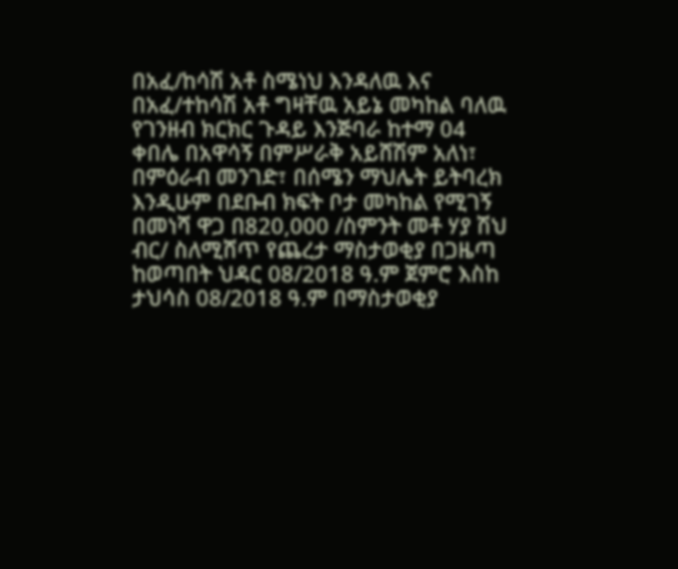በአፈ/ከሳሽ አቶ ስሜነህ እንዳለዉ እና በአፈ/ተከሳሽ አቶ ግዛቸዉ አይኔ መካከል ባለዉ የገንዘብ ክርክር ጉዳይ እንጅባራ ከተማ 04 ቀበሌ በአዋሳኝ በምሥራቅ አይሸሽም አለነ፣ በምዕራብ መንገድ፣ በሰሜን ማህሌት ይትባረክ እንዲሁም በደቡብ ክፍት ቦታ መካከል የሚገኝ በመነሻ ዋጋ በ820,000 /ስምንት መቶ ሃያ ሽህ ብር/ ስለሚሸጥ የጨረታ ማስታወቂያ በጋዜጣ ከወጣበት ህዳር 08/2018 ዓ.ም ጀምሮ እስከ ታህሳስ 08/2018 ዓ.ም በማስታወቂያ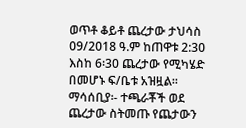ወጥቶ ቆይቶ ጨረታው ታህሳስ 09/2018 ዓ.ም ከጠዋቱ 2:30 እስከ 6፡30 ጨረታው የሚካሄድ በመሆኑ ፍ/ቤቱ አዝዟል፡፡
ማሳሰቢያ፡- ተጫራቾች ወደ ጨረታው ስትመጡ የጨታውን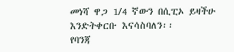መነሻ ዋጋ 1/4 ኛውን በሲፒኦ ይዛችሁ እንድትቀርቡ እናሳስባለን፡፡
የባንጃ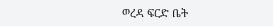ወረዳ ፍርድ ቤት